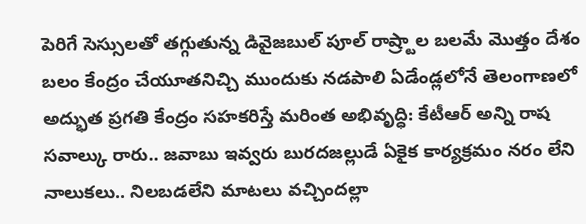పెరిగే సెస్సులతో తగ్గుతున్న డివైజబుల్ పూల్ రాష్ర్టాల బలమే మొత్తం దేశం బలం కేంద్రం చేయూతనిచ్చి ముందుకు నడపాలి ఏడేండ్లలోనే తెలంగాణలో అద్భుత ప్రగతి కేంద్రం సహకరిస్తే మరింత అభివృద్ధి: కేటీఆర్ అన్ని రాష
సవాల్కు రారు.. జవాబు ఇవ్వరు బురదజల్లుడే ఏకైక కార్యక్రమం నరం లేని నాలుకలు.. నిలబడలేని మాటలు వచ్చిందల్లా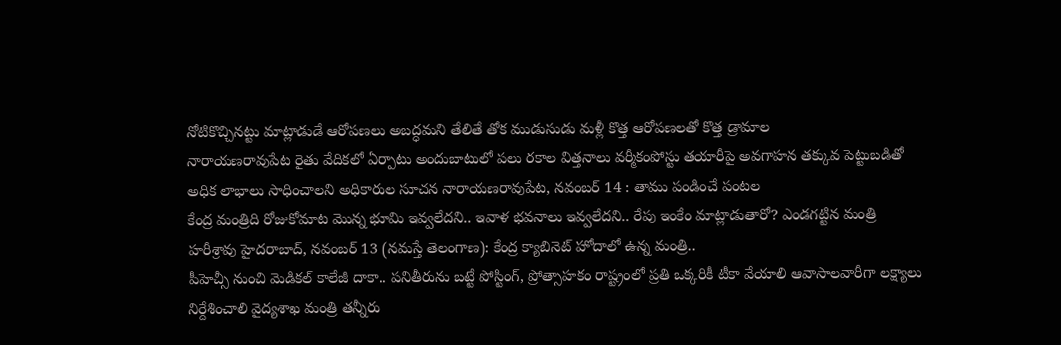నోటికొచ్చినట్టు మాట్లాడుడే ఆరోపణలు అబద్ధమని తేలితే తోక ముడుసుడు మళ్లీ కొత్త ఆరోపణలతో కొత్త డ్రామాల
నారాయణరావుపేట రైతు వేదికలో ఏర్పాటు అందుబాటులో పలు రకాల విత్తనాలు వర్మీకంపోస్టు తయారీపై అవగాహన తక్కువ పెట్టుబడితో అధిక లాభాలు సాధించాలని అధికారుల సూచన నారాయణరావుపేట, నవంబర్ 14 : తాము పండించే పంటల
కేంద్ర మంత్రిది రోజుకోమాట మొన్న భూమి ఇవ్వలేదని.. ఇవాళ భవనాలు ఇవ్వలేదని.. రేపు ఇంకేం మాట్లాడుతారో? ఎండగట్టిన మంత్రి హరీశ్రావు హైదరాబాద్, నవంబర్ 13 (నమస్తే తెలంగాణ): కేంద్ర క్యాబినెట్ హోదాలో ఉన్న మంత్రి..
పీహెచ్సీ నుంచి మెడికల్ కాలేజీ దాకా.. పనితీరును బట్టే పోస్టింగ్, ప్రోత్సాహకం రాష్ట్రంలో ప్రతి ఒక్కరికీ టీకా వేయాలి ఆవాసాలవారీగా లక్ష్యాలు నిర్దేశించాలి వైద్యశాఖ మంత్రి తన్నీరు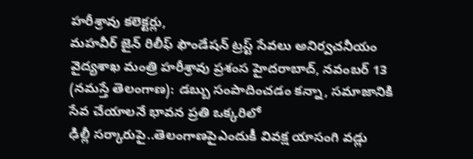హరీశ్రావు కలెక్టర్లు,
మహవీర్ జైన్ రిలీఫ్ ఫౌండేషన్ ట్రస్ట్ సేవలు అనిర్వచనీయం వైద్యశాఖ మంత్రి హరీశ్రావు ప్రశంస హైదరాబాద్, నవంబర్ 13 (నమస్తే తెలంగాణ): డబ్బు సంపాదించడం కన్నా, సమాజానికి సేవ చేయాలనే భావన ప్రతి ఒక్కరిలో
ఢిల్లీ సర్కారుపై..తెలంగాణపైఎందుకీ వివక్ష యాసంగి వడ్లు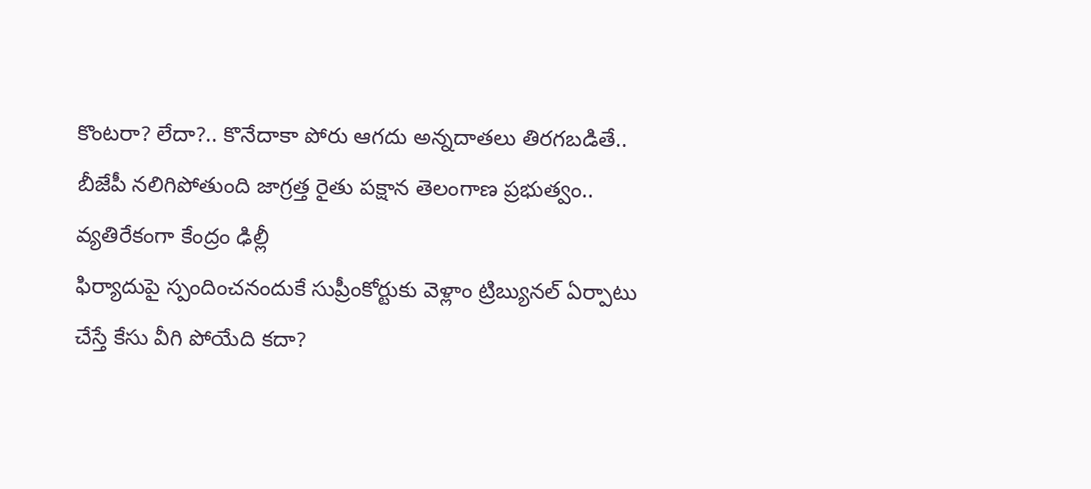కొంటరా? లేదా?.. కొనేదాకా పోరు ఆగదు అన్నదాతలు తిరగబడితే.. బీజేపీ నలిగిపోతుంది జాగ్రత్త రైతు పక్షాన తెలంగాణ ప్రభుత్వం.. వ్యతిరేకంగా కేంద్రం ఢిల్లీ
ఫిర్యాదుపై స్పందించనందుకే సుప్రీంకోర్టుకు వెళ్లాం ట్రిబ్యునల్ ఏర్పాటు చేస్తే కేసు వీగి పోయేది కదా?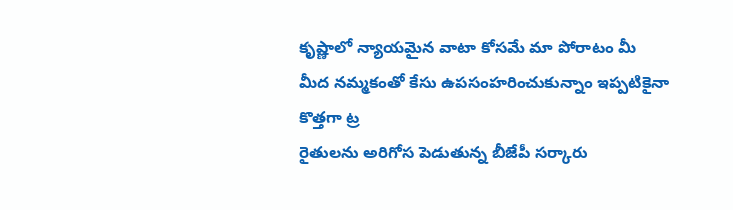కృష్ణాలో న్యాయమైన వాటా కోసమే మా పోరాటం మీ మీద నమ్మకంతో కేసు ఉపసంహరించుకున్నాం ఇప్పటికైనా కొత్తగా ట్ర
రైతులను అరిగోస పెడుతున్న బీజేపీ సర్కారు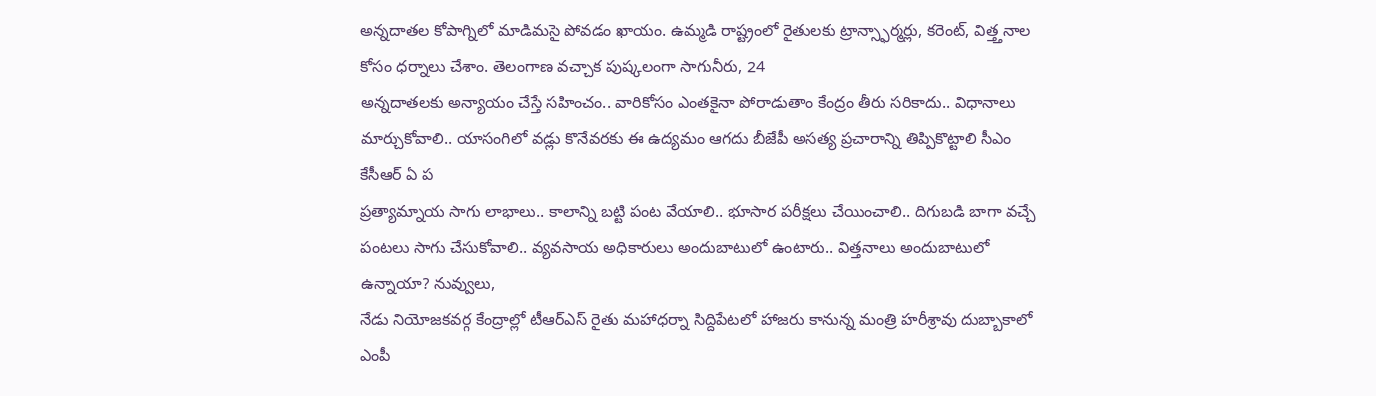అన్నదాతల కోపాగ్నిలో మాడిమసై పోవడం ఖాయం. ఉమ్మడి రాష్ట్రంలో రైతులకు ట్రాన్స్ఫార్మర్లు, కరెంట్, విత్త్తనాల కోసం ధర్నాలు చేశాం. తెలంగాణ వచ్చాక పుష్కలంగా సాగునీరు, 24
అన్నదాతలకు అన్యాయం చేస్తే సహించం.. వారికోసం ఎంతకైనా పోరాడుతాం కేంద్రం తీరు సరికాదు.. విధానాలు మార్చుకోవాలి.. యాసంగిలో వడ్లు కొనేవరకు ఈ ఉద్యమం ఆగదు బీజేపీ అసత్య ప్రచారాన్ని తిప్పికొట్టాలి సీఎం కేసీఆర్ ఏ ప
ప్రత్యామ్నాయ సాగు లాభాలు.. కాలాన్ని బట్టి పంట వేయాలి.. భూసార పరీక్షలు చేయించాలి.. దిగుబడి బాగా వచ్చే పంటలు సాగు చేసుకోవాలి.. వ్యవసాయ అధికారులు అందుబాటులో ఉంటారు.. విత్తనాలు అందుబాటులో ఉన్నాయా? నువ్వులు,
నేడు నియోజకవర్గ కేంద్రాల్లో టీఆర్ఎస్ రైతు మహాధర్నా సిద్దిపేటలో హాజరు కానున్న మంత్రి హరీశ్రావు దుబ్బాకాలో ఎంపీ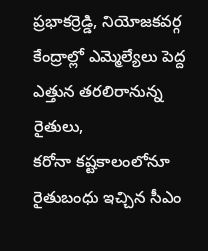ప్రభాకర్రెడ్డి, నియోజకవర్గ కేంద్రాల్లో ఎమ్మెల్యేలు పెద్ద ఎత్తున తరలిరానున్న రైతులు,
కరోనా కష్టకాలంలోనూ రైతుబంధు ఇచ్చిన సీఎం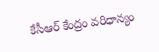కేసీఆర్ కేంద్రం వరిధాన్యం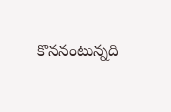కొననంటున్నది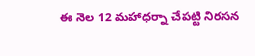ఈ నెల 12 మహాధర్నా చేపట్టి నిరసన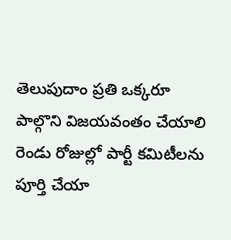తెలుపుదాం ప్రతి ఒక్కరూ పాల్గొని విజయవంతం చేయాలి రెండు రోజుల్లో పార్టీ కమిటీలను పూర్తి చేయా